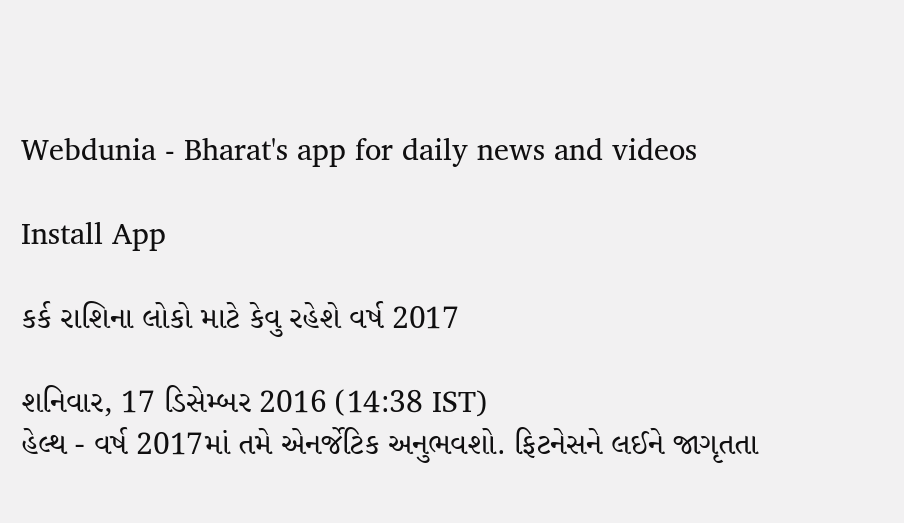Webdunia - Bharat's app for daily news and videos

Install App

કર્ક રાશિના લોકો માટે કેવુ રહેશે વર્ષ 2017

શનિવાર, 17 ડિસેમ્બર 2016 (14:38 IST)
હેલ્થ - વર્ષ 2017માં તમે એનર્જેટિક અનુભવશો. ફિટનેસને લઈને જાગૃતતા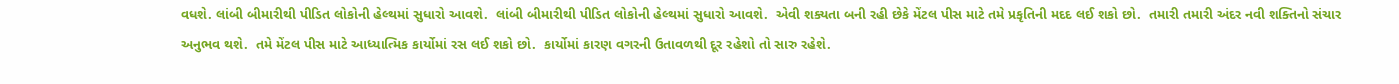વધશે. લાંબી બીમારીથી પીડિત લોકોની હેલ્થમાં સુધારો આવશે.  લાંબી બીમારીથી પીડિત લોકોની હેલ્થમાં સુધારો આવશે.  એવી શક્યતા બની રહી છેકે મેંટલ પીસ માટે તમે પ્રકૃતિની મદદ લઈ શકો છો.  તમારી તમારી અંદર નવી શક્તિનો સંચાર અનુભવ થશે.  તમે મેંટલ પીસ માટે આધ્યાત્મિક કાર્યોમાં રસ લઈ શકો છો.  કાર્યોમાં કારણ વગરની ઉતાવળથી દૂર રહેશો તો સારુ રહેશે.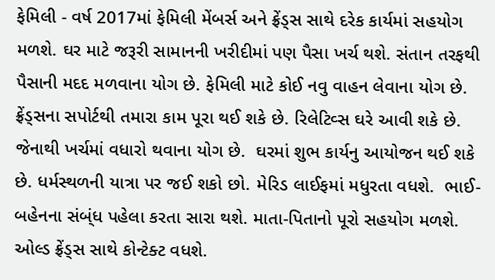ફેમિલી - વર્ષ 2017માં ફેમિલી મેંબર્સ અને ફ્રેંડ્સ સાથે દરેક કાર્યમાં સહયોગ મળશે. ઘર માટે જરૂરી સામાનની ખરીદીમાં પણ પૈસા ખર્ચ થશે. સંતાન તરફથી પૈસાની મદદ મળવાના યોગ છે. ફેમિલી માટે કોઈ નવુ વાહન લેવાના યોગ છે. ફ્રેંડ્સના સપોર્ટથી તમારા કામ પૂરા થઈ શકે છે. રિલેટિવ્સ ઘરે આવી શકે છે. જેનાથી ખર્ચમાં વધારો થવાના યોગ છે.  ઘરમાં શુભ કાર્યનુ આયોજન થઈ શકે છે. ધર્મસ્થળની યાત્રા પર જઈ શકો છો. મેરિડ લાઈફમાં મધુરતા વધશે.  ભાઈ-બહેનના સંબ્ંધ પહેલા કરતા સારા થશે. માતા-પિતાનો પૂરો સહયોગ મળશે.  ઓલ્ડ ફ્રેંડ્સ સાથે કોન્ટેક્ટ વધશે.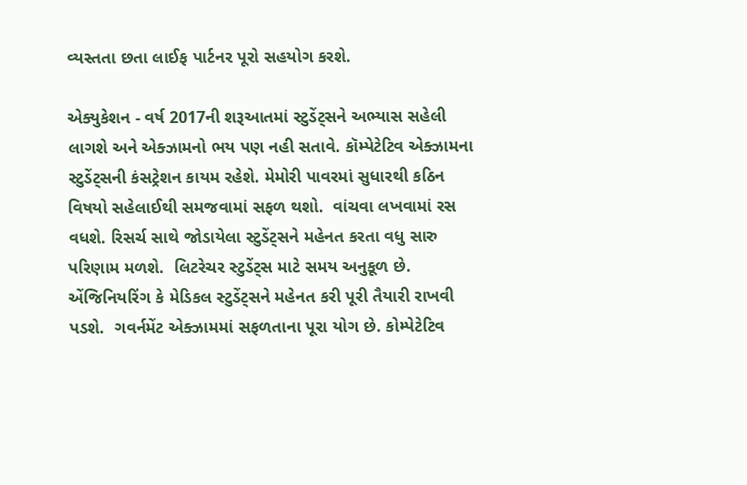વ્યસ્તતા છતા લાઈફ પાર્ટનર પૂરો સહયોગ કરશે.

એક્યુકેશન - વર્ષ 2017ની શરૂઆતમાં સ્ટુડેંટ્સને અભ્યાસ સહેલી લાગશે અને એક્ઝામનો ભય પણ નહી સતાવે. કૉમ્પેટેટિવ એક્ઝામના સ્ટુડેંટ્સની કંસટ્રેશન કાયમ રહેશે. મેમોરી પાવરમાં સુધારથી કઠિન વિષયો સહેલાઈથી સમજવામાં સફળ થશો.  વાંચવા લખવામાં રસ વધશે. રિસર્ચ સાથે જોડાયેલા સ્ટુડેંટ્સને મહેનત કરતા વધુ સારુ પરિણામ મળશે.  લિટરેચર સ્ટુડેંટ્સ માટે સમય અનુકૂળ છે. એંજિનિયરિંગ કે મેડિકલ સ્ટુડેંટ્સને મહેનત કરી પૂરી તૈયારી રાખવી પડશે.  ગવર્નમેંટ એક્ઝામમાં સફળતાના પૂરા યોગ છે. કોમ્પેટેટિવ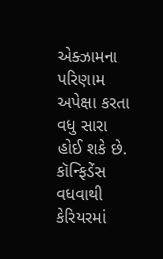એક્ઝામના પરિણામ અપેક્ષા કરતા વધુ સારા હોઈ શકે છે. કૉન્ફિડેંસ વધવાથી કેરિયરમાં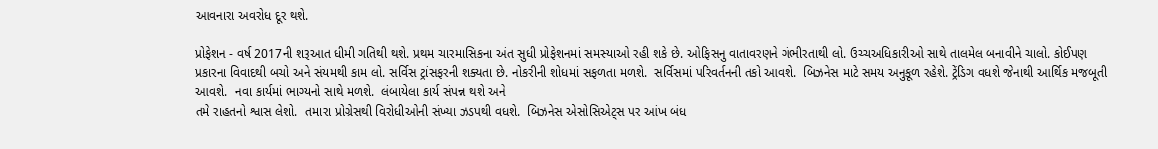આવનારા અવરોધ દૂર થશે.

પ્રોફેશન - વર્ષ 2017ની શરૂઆત ધીમી ગતિથી થશે. પ્રથમ ચારમાસિકના અંત સુધી પ્રોફેશનમાં સમસ્યાઓ રહી શકે છે. ઓફિસનુ વાતાવરણને ગંભીરતાથી લો. ઉચ્ચઅધિકારીઓ સાથે તાલમેલ બનાવીને ચાલો. કોઈપણ પ્રકારના વિવાદથી બચો અને સંયમથી કામ લો. સર્વિસ ટ્રાંસફરની શક્યતા છે. નોકરીની શોધમાં સફળતા મળશે.  સર્વિસમાં પરિવર્તનની તકો આવશે.  બિઝનેસ માટે સમય અનુકૂળ રહેશે. ટ્રેંડિગ વધશે જેનાથી આર્થિક મજબૂતી આવશે.  નવા કાર્યમાં ભાગ્યનો સાથે મળશે.  લંબાયેલા કાર્ય સંપન્ન થશે અને
તમે રાહતનો શ્વાસ લેશો.  તમારા પ્રોગ્રેસથી વિરોધીઓની સંખ્યા ઝડપથી વધશે.  બિઝનેસ એસોસિએટ્સ પર આંખ બંધ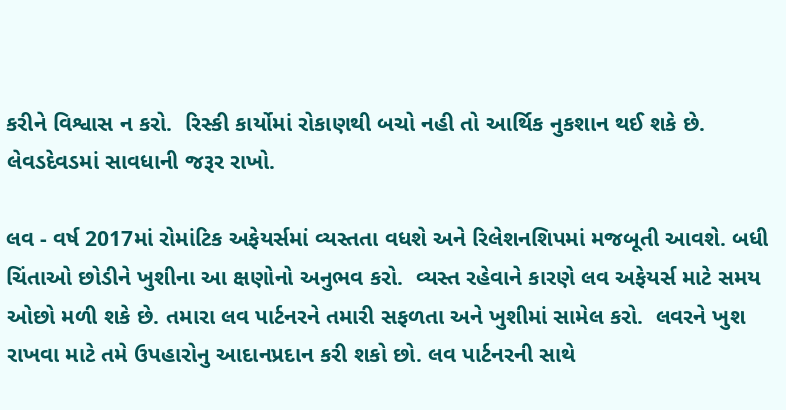કરીને વિશ્વાસ ન કરો.  રિસ્કી કાર્યોમાં રોકાણથી બચો નહી તો આર્થિક નુકશાન થઈ શકે છે.  લેવડદેવડમાં સાવધાની જરૂર રાખો.

લવ - વર્ષ 2017માં રોમાંટિક અફેયર્સમાં વ્યસ્તતા વધશે અને રિલેશનશિપમાં મજબૂતી આવશે. બધી ચિંતાઓ છોડીને ખુશીના આ ક્ષણોનો અનુભવ કરો.  વ્યસ્ત રહેવાને કારણે લવ અફેયર્સ માટે સમય ઓછો મળી શકે છે. તમારા લવ પાર્ટનરને તમારી સફળતા અને ખુશીમાં સામેલ કરો.  લવરને ખુશ રાખવા માટે તમે ઉપહારોનુ આદાનપ્રદાન કરી શકો છો. લવ પાર્ટનરની સાથે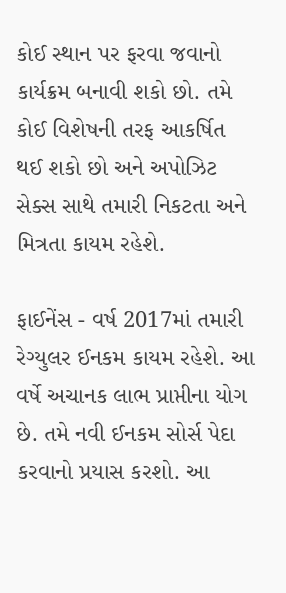કોઈ સ્થાન પર ફરવા જવાનો કાર્યક્રમ બનાવી શકો છો. તમે કોઈ વિશેષની તરફ આકર્ષિત થઈ શકો છો અને અપોઝિટ સેક્સ સાથે તમારી નિકટતા અને મિત્રતા કાયમ રહેશે.

ફાઈનેંસ - વર્ષ 2017માં તમારી રેગ્યુલર ઈનકમ કાયમ રહેશે. આ વર્ષે અચાનક લાભ પ્રાપ્તીના યોગ છે. તમે નવી ઈનકમ સોર્સ પેદા કરવાનો પ્રયાસ કરશો. આ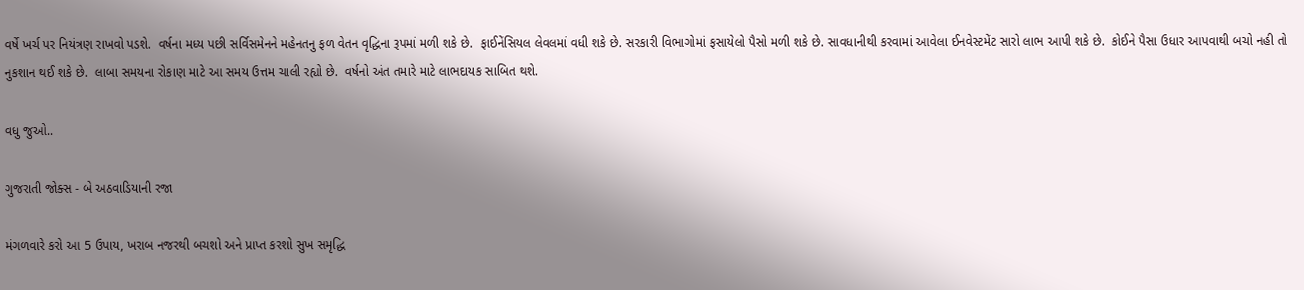વર્ષે ખર્ચ પર નિયંત્રણ રાખવો પડશે.  વર્ષના મધ્ય પછી સર્વિસમેનને મહેનતનુ ફળ વેતન વૃદ્ધિના રૂપમાં મળી શકે છે.  ફાઈનેંસિયલ લેવલમાં વધી શકે છે. સરકારી વિભાગોમાં ફસાયેલો પૈસો મળી શકે છે. સાવધાનીથી કરવામાં આવેલા ઈનવેસ્ટમેંટ સારો લાભ આપી શકે છે.  કોઈને પૈસા ઉધાર આપવાથી બચો નહી તો નુકશાન થઈ શકે છે.  લાબા સમયના રોકાણ માટે આ સમય ઉત્તમ ચાલી રહ્યો છે.  વર્ષનો અંત તમારે માટે લાભદાયક સાબિત થશે.

વધુ જુઓ..

ગુજરાતી જોક્સ - બે અઠવાડિયાની રજા

મંગળવારે કરો આ 5 ઉપાય, ખરાબ નજરથી બચશો અને પ્રાપ્ત કરશો સુખ સમૃદ્ધિ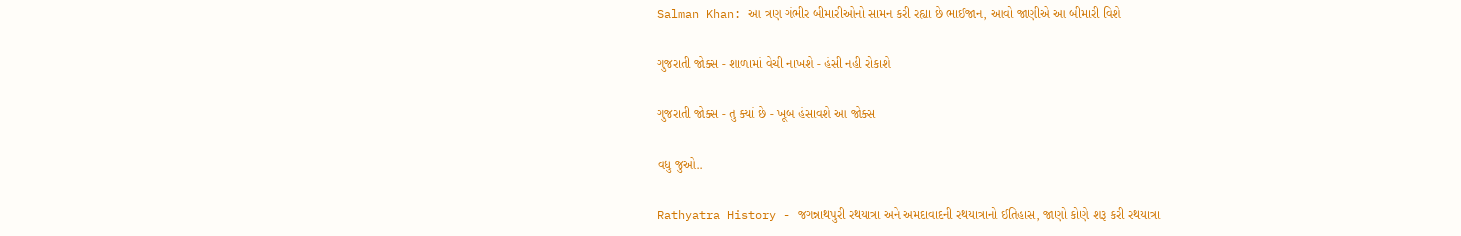Salman Khan: આ ત્રણ ગંભીર બીમારીઓનો સામન કરી રહ્યા છે ભાઈજાન, આવો જાણીએ આ બીમારી વિશે

ગુજરાતી જોક્સ - શાળામાં વેચી નાખશે - હંસી નહી રોકાશે

ગુજરાતી જોક્સ - તુ ક્યાં છે - ખૂબ હંસાવશે આ જોક્સ

વધુ જુઓ..

Rathyatra History - જગન્નાથપુરી રથયાત્રા અને અમદાવાદની રથયાત્રાનો ઈતિહાસ, જાણો કોણે શરૂ કરી રથયાત્રા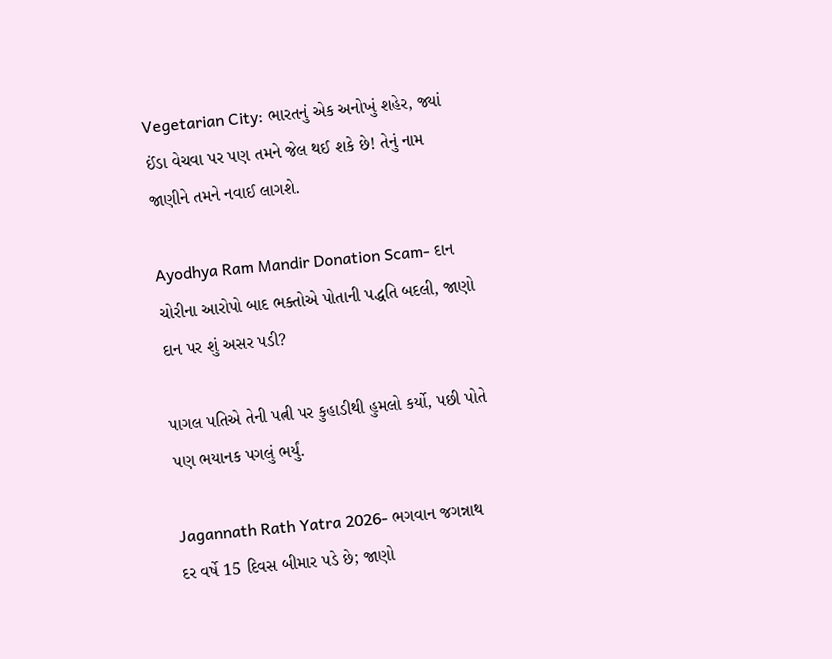Vegetarian City: ભારતનું એક અનોખું શહેર, જ્યાં ઈંડા વેચવા પર પણ તમને જેલ થઈ શકે છે! તેનું નામ જાણીને તમને નવાઈ લાગશે.

Ayodhya Ram Mandir Donation Scam- દાન ચોરીના આરોપો બાદ ભક્તોએ પોતાની પદ્ધતિ બદલી, જાણો દાન પર શું અસર પડી?

પાગલ પતિએ તેની પત્ની પર કુહાડીથી હુમલો કર્યો, પછી પોતે પણ ભયાનક પગલું ભર્યું.

Jagannath Rath Yatra 2026- ભગવાન જગન્નાથ દર વર્ષે 15 દિવસ બીમાર પડે છે; જાણો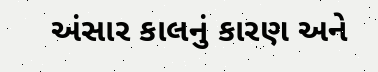અંસાર કાલનું કારણ અને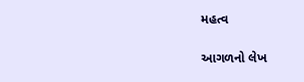મહત્વ

આગળનો લેખ